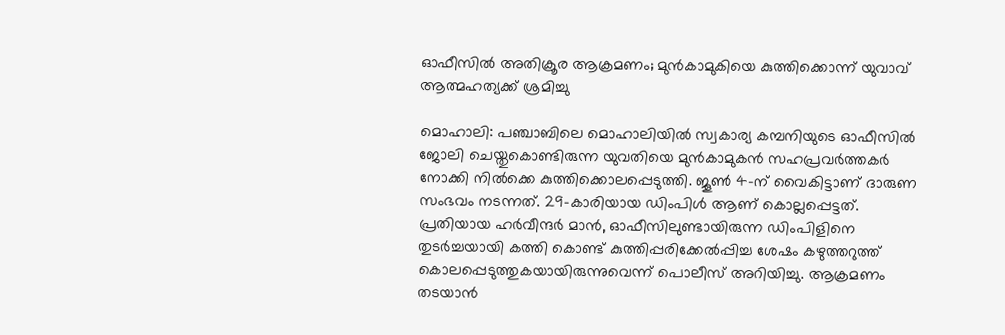ഓഫീസിൽ അതിക്രൂര ആക്രമണം; മുൻകാമുകിയെ കുത്തിക്കൊന്ന് യുവാവ് ആത്മഹത്യക്ക് ശ്രമിച്ചു

മൊഹാലി: പഞ്ചാബിലെ മൊഹാലിയിൽ സ്വകാര്യ കമ്പനിയുടെ ഓഫീസിൽ ജോലി ചെയ്തുകൊണ്ടിരുന്ന യുവതിയെ മുൻകാമുകൻ സഹപ്രവർത്തകർ നോക്കി നിൽക്കെ കുത്തിക്കൊലപ്പെടുത്തി. ജൂൺ 4-ന് വൈകിട്ടാണ് ദാരുണ സംഭവം നടന്നത്. 29-കാരിയായ ഡിംപിൾ ആണ് കൊല്ലപ്പെട്ടത്.
പ്രതിയായ ഹർവീന്ദർ മാൻ, ഓഫീസിലുണ്ടായിരുന്ന ഡിംപിളിനെ തുടർച്ചയായി കത്തി കൊണ്ട് കുത്തിപ്പരിക്കേൽപ്പിച്ച ശേഷം കഴുത്തറുത്ത് കൊലപ്പെടുത്തുകയായിരുന്നുവെന്ന് പൊലീസ് അറിയിച്ചു. ആക്രമണം തടയാൻ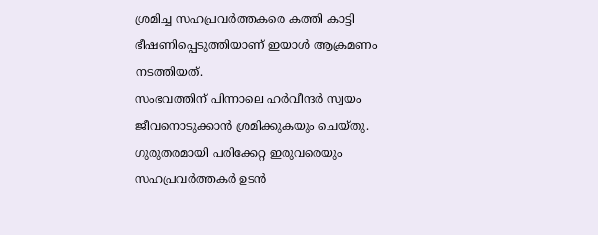ശ്രമിച്ച സഹപ്രവർത്തകരെ കത്തി കാട്ടി ഭീഷണിപ്പെടുത്തിയാണ് ഇയാൾ ആക്രമണം നടത്തിയത്.
സംഭവത്തിന് പിന്നാലെ ഹർവീന്ദർ സ്വയം ജീവനൊടുക്കാൻ ശ്രമിക്കുകയും ചെയ്തു. ഗുരുതരമായി പരിക്കേറ്റ ഇരുവരെയും സഹപ്രവർത്തകർ ഉടൻ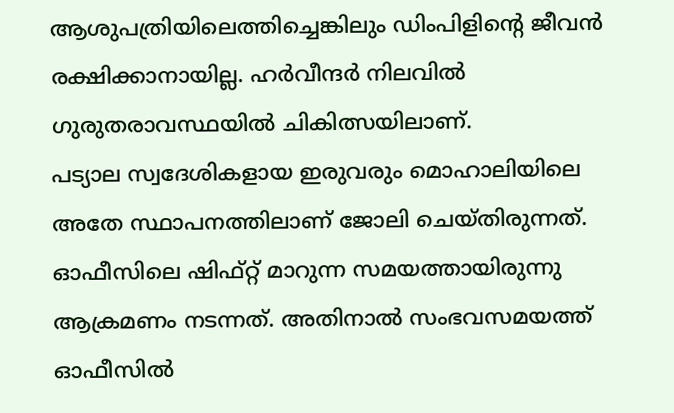ആശുപത്രിയിലെത്തിച്ചെങ്കിലും ഡിംപിളിന്റെ ജീവൻ രക്ഷിക്കാനായില്ല. ഹർവീന്ദർ നിലവിൽ ഗുരുതരാവസ്ഥയിൽ ചികിത്സയിലാണ്.
പട്യാല സ്വദേശികളായ ഇരുവരും മൊഹാലിയിലെ അതേ സ്ഥാപനത്തിലാണ് ജോലി ചെയ്തിരുന്നത്. ഓഫീസിലെ ഷിഫ്റ്റ് മാറുന്ന സമയത്തായിരുന്നു ആക്രമണം നടന്നത്. അതിനാൽ സംഭവസമയത്ത് ഓഫീസിൽ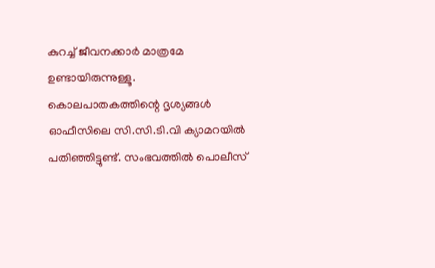കുറച്ച് ജീവനക്കാർ മാത്രമേ ഉണ്ടായിരുന്നുള്ളൂ.
കൊലപാതകത്തിന്റെ ദൃശ്യങ്ങൾ ഓഫീസിലെ സി.സി.ടി.വി ക്യാമറയിൽ പതിഞ്ഞിട്ടുണ്ട്. സംഭവത്തിൽ പൊലീസ്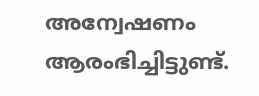അന്വേഷണം ആരംഭിച്ചിട്ടുണ്ട്.